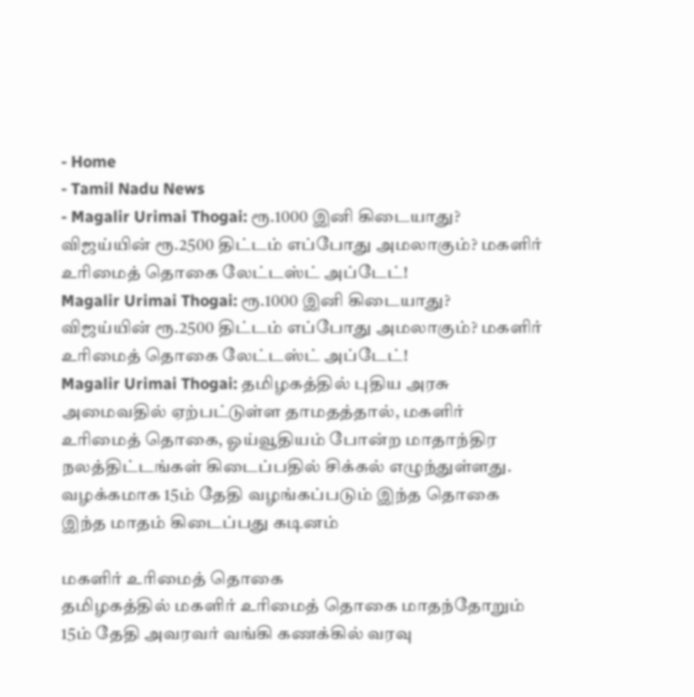- Home
- Tamil Nadu News
- Magalir Urimai Thogai: ரூ.1000 இனி கிடையாது? விஜய்யின் ரூ.2500 திட்டம் எப்போது அமலாகும்? மகளிர் உரிமைத் தொகை லேட்டஸ்ட் அப்டேட்!
Magalir Urimai Thogai: ரூ.1000 இனி கிடையாது? விஜய்யின் ரூ.2500 திட்டம் எப்போது அமலாகும்? மகளிர் உரிமைத் தொகை லேட்டஸ்ட் அப்டேட்!
Magalir Urimai Thogai: தமிழகத்தில் புதிய அரசு அமைவதில் ஏற்பட்டுள்ள தாமதத்தால், மகளிர் உரிமைத் தொகை, ஓய்வூதியம் போன்ற மாதாந்திர நலத்திட்டங்கள் கிடைப்பதில் சிக்கல் எழுந்துள்ளது. வழக்கமாக 15ம் தேதி வழங்கப்படும் இந்த தொகை இந்த மாதம் கிடைப்பது கடினம்

மகளிர் உரிமைத் தொகை
தமிழகத்தில் மகளிர் உரிமைத் தொகை மாதந்தோறும் 15ம் தேதி அவரவர் வங்கி கணக்கில் வரவு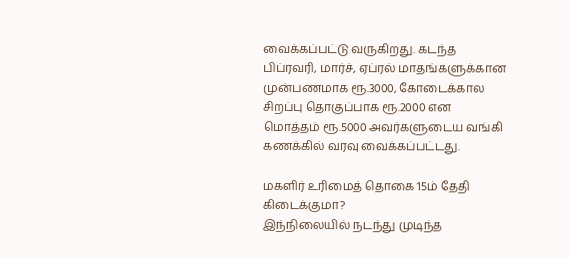வைக்கப்பட்டு வருகிறது. கடந்த பிப்ரவரி, மார்ச், ஏப்ரல் மாதங்களுக்கான முன்பணமாக ரூ.3000, கோடைக்கால சிறப்பு தொகுப்பாக ரூ.2000 என மொத்தம் ரூ.5000 அவர்களுடைய வங்கி கணக்கில் வரவு வைக்கப்பட்டது.

மகளிர் உரிமைத் தொகை 15ம் தேதி கிடைக்குமா?
இந்நிலையில் நடந்து முடிந்த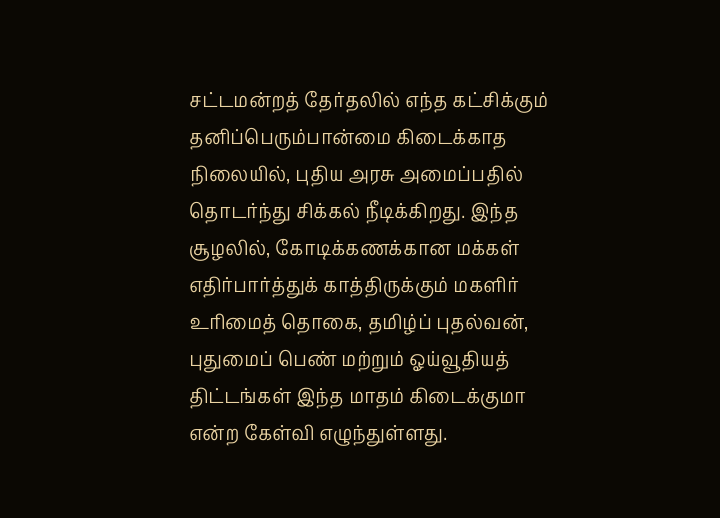சட்டமன்றத் தேர்தலில் எந்த கட்சிக்கும் தனிப்பெரும்பான்மை கிடைக்காத நிலையில், புதிய அரசு அமைப்பதில் தொடர்ந்து சிக்கல் நீடிக்கிறது. இந்த சூழலில், கோடிக்கணக்கான மக்கள் எதிர்பார்த்துக் காத்திருக்கும் மகளிர் உரிமைத் தொகை, தமிழ்ப் புதல்வன், புதுமைப் பெண் மற்றும் ஓய்வூதியத் திட்டங்கள் இந்த மாதம் கிடைக்குமா என்ற கேள்வி எழுந்துள்ளது.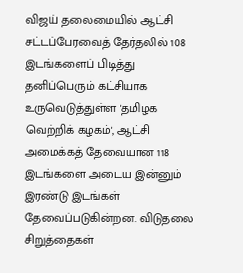விஜய் தலைமையில் ஆட்சி
சட்டப்பேரவைத் தேர்தலில் 108 இடங்களைப் பிடித்து தனிப்பெரும் கட்சியாக உருவெடுத்துள்ள 'தமிழக வெற்றிக் கழகம்', ஆட்சி அமைக்கத் தேவையான 118 இடங்களை அடைய இன்னும் இரண்டு இடங்கள் தேவைப்படுகின்றன. விடுதலை சிறுத்தைகள்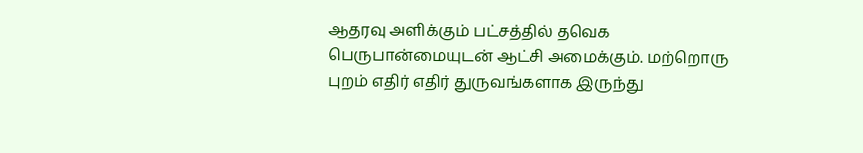ஆதரவு அளிக்கும் பட்சத்தில் தவெக பெருபான்மையுடன் ஆட்சி அமைக்கும். மற்றொரு புறம் எதிர் எதிர் துருவங்களாக இருந்து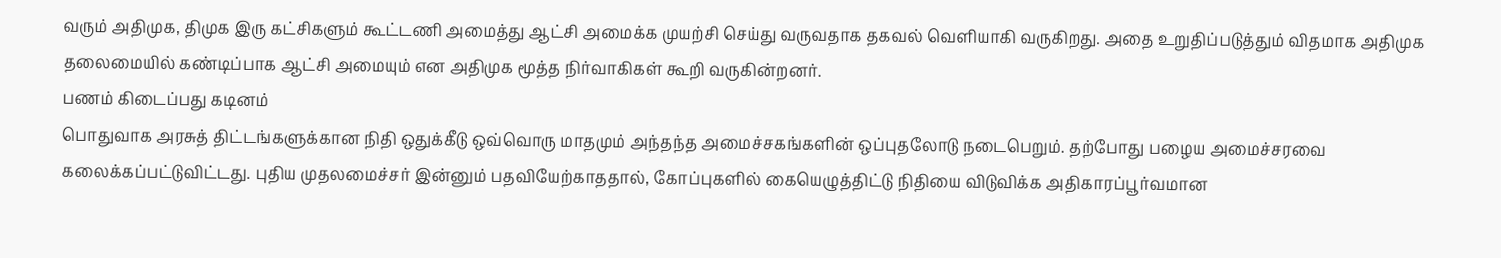வரும் அதிமுக, திமுக இரு கட்சிகளும் கூட்டணி அமைத்து ஆட்சி அமைக்க முயற்சி செய்து வருவதாக தகவல் வெளியாகி வருகிறது. அதை உறுதிப்படுத்தும் விதமாக அதிமுக தலைமையில் கண்டிப்பாக ஆட்சி அமையும் என அதிமுக மூத்த நிர்வாகிகள் கூறி வருகின்றனர்.
பணம் கிடைப்பது கடினம்
பொதுவாக அரசுத் திட்டங்களுக்கான நிதி ஒதுக்கீடு ஒவ்வொரு மாதமும் அந்தந்த அமைச்சகங்களின் ஒப்புதலோடு நடைபெறும். தற்போது பழைய அமைச்சரவை கலைக்கப்பட்டுவிட்டது. புதிய முதலமைச்சர் இன்னும் பதவியேற்காததால், கோப்புகளில் கையெழுத்திட்டு நிதியை விடுவிக்க அதிகாரப்பூர்வமான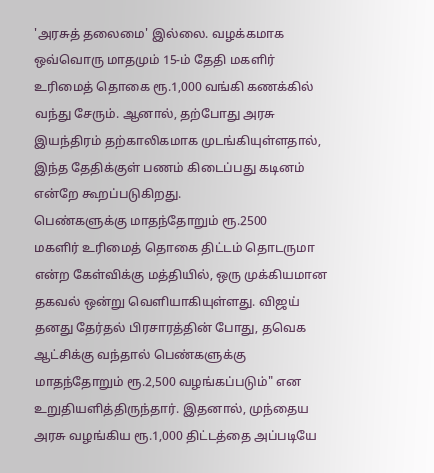'அரசுத் தலைமை' இல்லை. வழக்கமாக ஒவ்வொரு மாதமும் 15-ம் தேதி மகளிர் உரிமைத் தொகை ரூ.1,000 வங்கி கணக்கில் வந்து சேரும். ஆனால், தற்போது அரசு இயந்திரம் தற்காலிகமாக முடங்கியுள்ளதால், இந்த தேதிக்குள் பணம் கிடைப்பது கடினம் என்றே கூறப்படுகிறது.
பெண்களுக்கு மாதந்தோறும் ரூ.2500
மகளிர் உரிமைத் தொகை திட்டம் தொடருமா என்ற கேள்விக்கு மத்தியில், ஒரு முக்கியமான தகவல் ஒன்று வெளியாகியுள்ளது. விஜய் தனது தேர்தல் பிரசாரத்தின் போது, தவெக ஆட்சிக்கு வந்தால் பெண்களுக்கு மாதந்தோறும் ரூ.2,500 வழங்கப்படும்" என உறுதியளித்திருந்தார். இதனால், முந்தைய அரசு வழங்கிய ரூ.1,000 திட்டத்தை அப்படியே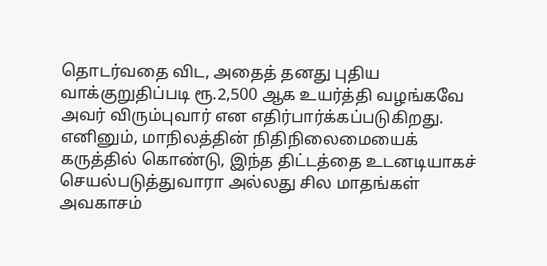தொடர்வதை விட, அதைத் தனது புதிய வாக்குறுதிப்படி ரூ.2,500 ஆக உயர்த்தி வழங்கவே அவர் விரும்புவார் என எதிர்பார்க்கப்படுகிறது. எனினும், மாநிலத்தின் நிதிநிலைமையைக் கருத்தில் கொண்டு, இந்த திட்டத்தை உடனடியாகச் செயல்படுத்துவாரா அல்லது சில மாதங்கள் அவகாசம்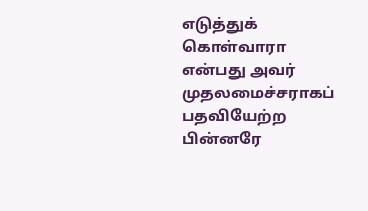எடுத்துக் கொள்வாரா என்பது அவர் முதலமைச்சராகப் பதவியேற்ற பின்னரே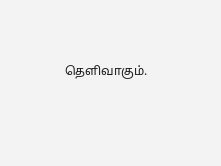தெளிவாகும்.